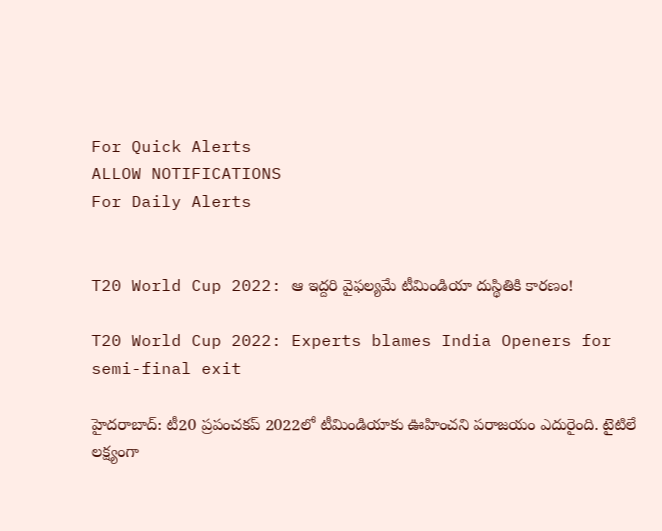For Quick Alerts
ALLOW NOTIFICATIONS
For Daily Alerts


T20 World Cup 2022: ఆ ఇద్దరి వైఫల్యమే టీమిండియా దుస్థితికి కారణం!

T20 World Cup 2022: Experts blames India Openers for semi-final exit

హైదరాబాద్: టీ20 ప్రపంచకప్ 2022లో టీమిండియాకు ఊహించని పరాజయం ఎదురైంది. టైటిలే లక్ష్యంగా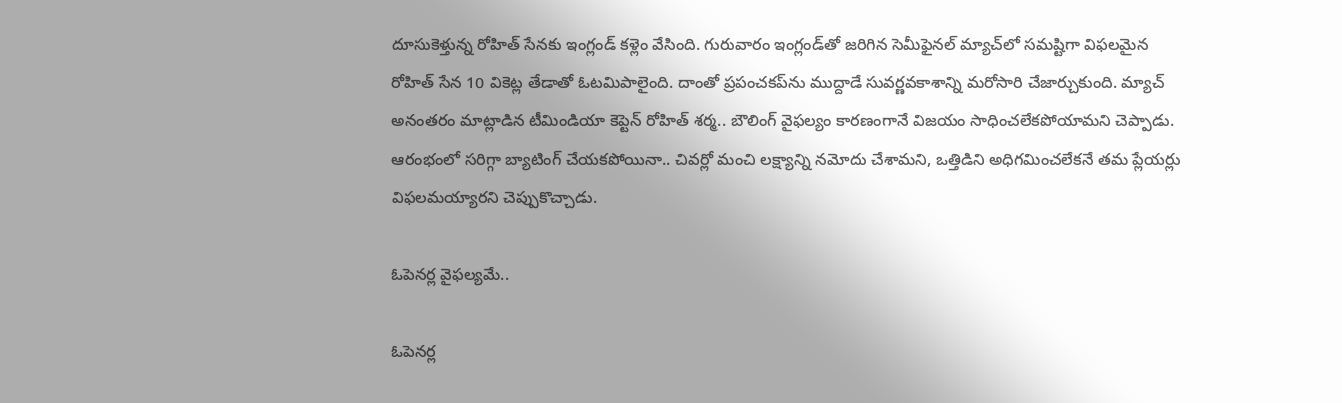దూసుకెళ్తున్న రోహిత్ సేనకు ఇంగ్లండ్ కళ్లెం వేసింది. గురువారం ఇంగ్లండ్‌తో జరిగిన సెమీఫైనల్ మ్యాచ్‌లో సమష్టిగా విఫలమైన రోహిత్ సేన 10 వికెట్ల తేడాతో ఓటమిపాలైంది. దాంతో ప్రపంచకప్‌ను ముద్దాడే సువర్ణవకాశాన్ని మరోసారి చేజార్చుకుంది. మ్యాచ్ అనంతరం మాట్లాడిన టీమిండియా కెప్టెన్ రోహిత్ శర్మ.. బౌలింగ్ వైఫల్యం కారణంగానే విజయం సాధించలేకపోయామని చెప్పాడు. ఆరంభంలో సరిగ్గా బ్యాటింగ్ చేయకపోయినా.. చివర్లో మంచి లక్ష్యాన్ని నమోదు చేశామని, ఒత్తిడిని అధిగమించలేకనే తమ ప్లేయర్లు విఫలమయ్యారని చెప్పుకొచ్చాడు.

ఓపెనర్ల వైఫల్యమే..

ఓపెనర్ల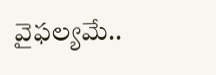వైఫల్యమే..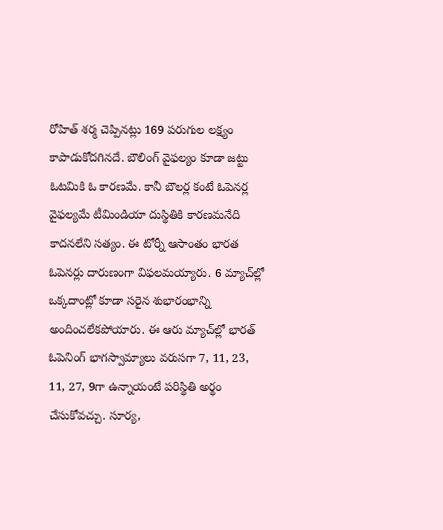రోహిత్ శర్మ చెప్పినట్లు 169 పరుగుల లక్ష్యం కాపాడుకోదగినదే. బౌలింగ్ వైఫల్యం కూడా జట్టు ఓటమికి ఓ కారణమే. కానీ బౌలర్ల కంటే ఓపెనర్ల వైఫల్యమే టీమిండియా దుస్థితికి కారణమనేది కాదనలేని సత్యం. ఈ టోర్నీ ఆసాంతం భారత ఓపెనర్లు దారుణంగా విఫలమయ్యారు. 6 మ్యాచ్‌ల్లో ఒక్కదాంట్లో కూడా సరైన శుభారంభాన్ని అందించలేకపోయారు. ఈ ఆరు మ్యాచ్‌ల్లో భారత్ ఓపెనింగ్ భాగస్వామ్యాలు వరుసగా 7, 11, 23, 11, 27, 9గా ఉన్నాయంటే పరిస్థితి అర్థం చేసుకోవచ్చు. సూర్య,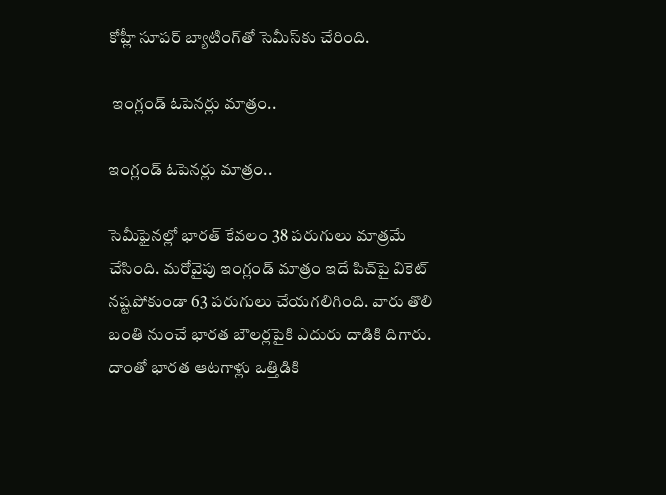కోహ్లీ సూపర్ బ్యాటింగ్‌తో సెమీస్‌కు చేరింది.

 ఇంగ్లండ్ ఓపెనర్లు మాత్రం..

ఇంగ్లండ్ ఓపెనర్లు మాత్రం..

సెమీఫైనల్లో భారత్ కేవలం 38 పరుగులు మాత్రమే చేసింది. మరోవైపు ఇంగ్లండ్ మాత్రం ఇదే పిచ్‌పై వికెట్ నష్టపోకుండా 63 పరుగులు చేయగలిగింది. వారు తొలి బంతి నుంచే భారత బౌలర్లపైకి ఎదురు దాడికి దిగారు. దాంతో భారత ఆటగాళ్లు ఒత్తిడికి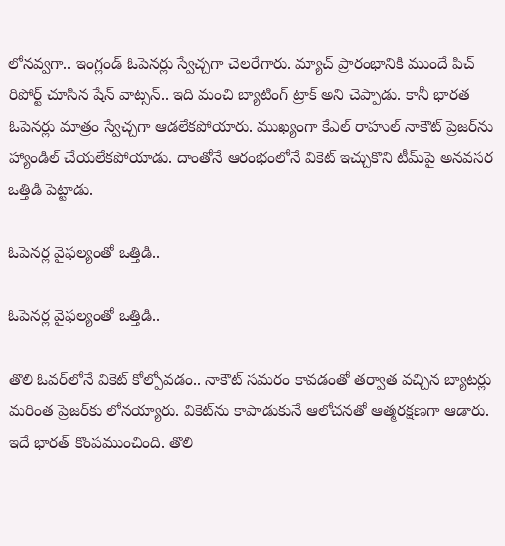లోనవ్వగా.. ఇంగ్లండ్ ఓపెనర్లు స్వేచ్చగా చెలరేగారు. మ్యాచ్ ప్రారంభానికి ముందే పిచ్ రిపోర్ట్ చూసిన షేన్ వాట్సన్.. ఇది మంచి బ్యాటింగ్ ట్రాక్ అని చెప్పాడు. కానీ భారత ఓపెనర్లు మాత్రం స్వేచ్చగా ఆడలేకపోయారు. ముఖ్యంగా కేఎల్ రాహుల్ నాకౌట్ ప్రెజర్‌ను హ్యాండిల్ చేయలేకపోయాడు. దాంతోనే ఆరంభంలోనే వికెట్ ఇచ్చుకొని టీమ్‌పై అనవసర ఒత్తిడి పెట్టాడు.

ఓపెనర్ల వైఫల్యంతో ఒత్తిడి..

ఓపెనర్ల వైఫల్యంతో ఒత్తిడి..

తొలి ఓవర్‌లోనే వికెట్ కోల్పోవడం.. నాకౌట్ సమరం కావడంతో తర్వాత వచ్చిన బ్యాటర్లు మరింత ప్రెజర్‌కు లోనయ్యారు. వికెట్‌ను కాపాడుకునే ఆలోచనతో ఆత్మరక్షణగా ఆడారు. ఇదే భారత్ కొంపముంచింది. తొలి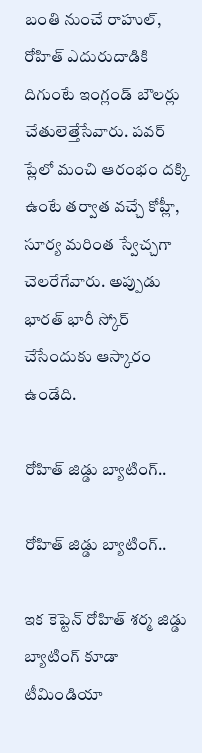బంతి నుంచే రాహుల్, రోహిత్ ఎదురుదాడికి దిగుంటే ఇంగ్లండ్ బౌలర్లు చేతులెత్తేసేవారు. పవర్ ప్లేలో మంచి ఆరంభం దక్కి ఉంటే తర్వాత వచ్చే కోహ్లీ, సూర్య మరింత స్వేచ్చగా చెలరేగేవారు. అప్పుడు భారత్ భారీ స్కోర్ చేసేందుకు ఆస్కారం ఉండేది.

రోహిత్ జిడ్డు బ్యాటింగ్..

రోహిత్ జిడ్డు బ్యాటింగ్..

ఇక కెప్టెన్ రోహిత్ శర్మ జిడ్డు బ్యాటింగ్ కూడా టీమిండియా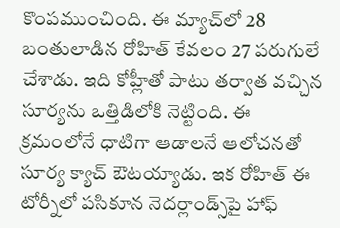కొంపముంచింది. ఈ మ్యాచ్‌లో 28 బంతులాడిన రోహిత్ కేవలం 27 పరుగులే చేశాడు. ఇది కోహ్లీతో పాటు తర్వాత వచ్చిన సూర్యను ఒత్తిడిలోకి నెట్టింది. ఈ క్రమంలోనే ధాటిగా ఆడాలనే ఆలోచనతో సూర్య క్యాచ్ ఔటయ్యాడు. ఇక రోహిత్ ఈ టోర్నీలో పసికూన నెదర్లాండ్స్‌పై హాఫ్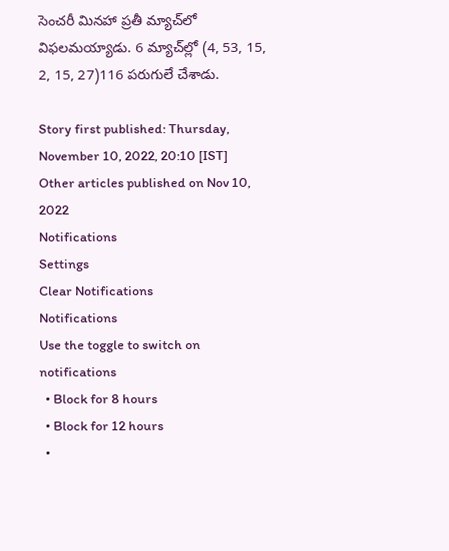సెంచరీ మినహా ప్రతీ మ్యాచ్‌లో విఫలమయ్యాడు. 6 మ్యాచ్‌ల్లో (4, 53, 15, 2, 15, 27)116 పరుగులే చేశాడు.

Story first published: Thursday, November 10, 2022, 20:10 [IST]
Other articles published on Nov 10, 2022
Notifications
Settings
Clear Notifications
Notifications
Use the toggle to switch on notifications
  • Block for 8 hours
  • Block for 12 hours
  •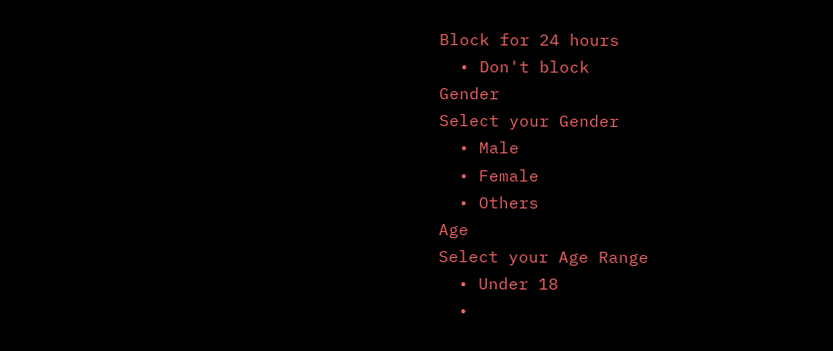Block for 24 hours
  • Don't block
Gender
Select your Gender
  • Male
  • Female
  • Others
Age
Select your Age Range
  • Under 18
  •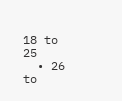18 to 25
  • 26 to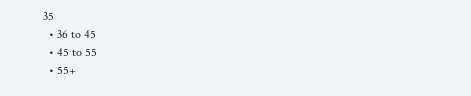35
  • 36 to 45
  • 45 to 55
  • 55+